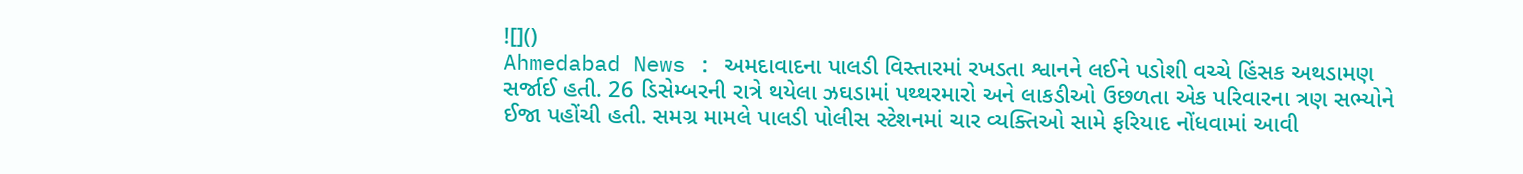![]()
Ahmedabad News : અમદાવાદના પાલડી વિસ્તારમાં રખડતા શ્વાનને લઈને પડોશી વચ્ચે હિંસક અથડામણ સર્જાઈ હતી. 26 ડિસેમ્બરની રાત્રે થયેલા ઝઘડામાં પથ્થરમારો અને લાકડીઓ ઉછળતા એક પરિવારના ત્રણ સભ્યોને ઈજા પહોંચી હતી. સમગ્ર મામલે પાલડી પોલીસ સ્ટેશનમાં ચાર વ્યક્તિઓ સામે ફરિયાદ નોંધવામાં આવી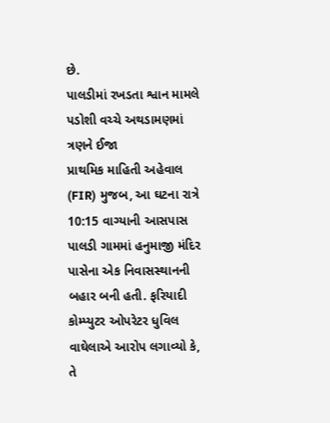છે.
પાલડીમાં રખડતા શ્વાન મામલે પડોશી વચ્ચે અથડામણમાં ત્રણને ઈજા
પ્રાથમિક માહિતી અહેવાલ (FIR) મુજબ, આ ઘટના રાત્રે 10:15 વાગ્યાની આસપાસ પાલડી ગામમાં હનુમાજી મંદિર પાસેના એક નિવાસસ્થાનની બહાર બની હતી. ફરિયાદી કોમ્પ્યુટર ઓપરેટર ધુવિલ વાઘેલાએ આરોપ લગાવ્યો કે, તે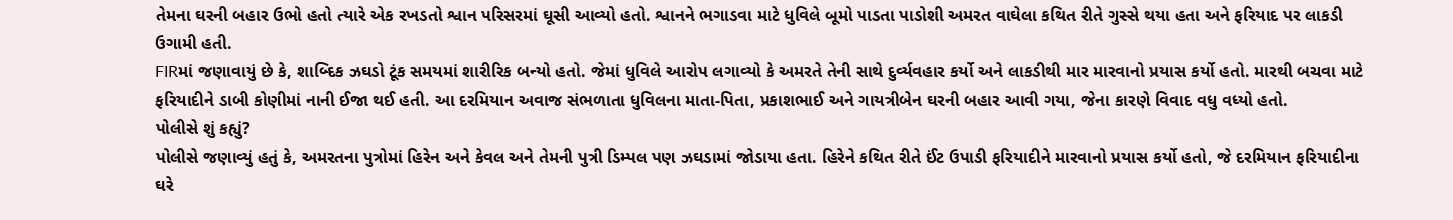તેમના ઘરની બહાર ઉભો હતો ત્યારે એક રખડતો શ્વાન પરિસરમાં ઘૂસી આવ્યો હતો. શ્વાનને ભગાડવા માટે ધુવિલે બૂમો પાડતા પાડોશી અમરત વાઘેલા કથિત રીતે ગુસ્સે થયા હતા અને ફરિયાદ પર લાકડી ઉગામી હતી.
FIRમાં જણાવાયું છે કે, શાબ્દિક ઝઘડો ટૂંક સમયમાં શારીરિક બન્યો હતો. જેમાં ધુવિલે આરોપ લગાવ્યો કે અમરતે તેની સાથે દુર્વ્યવહાર કર્યો અને લાકડીથી માર મારવાનો પ્રયાસ કર્યો હતો. મારથી બચવા માટે ફરિયાદીને ડાબી કોણીમાં નાની ઈજા થઈ હતી. આ દરમિયાન અવાજ સંભળાતા ધુવિલના માતા-પિતા, પ્રકાશભાઈ અને ગાયત્રીબેન ઘરની બહાર આવી ગયા, જેના કારણે વિવાદ વધુ વધ્યો હતો.
પોલીસે શું કહ્યું?
પોલીસે જણાવ્યું હતું કે, અમરતના પુત્રોમાં હિરેન અને કેવલ અને તેમની પુત્રી ડિમ્પલ પણ ઝઘડામાં જોડાયા હતા. હિરેને કથિત રીતે ઈંટ ઉપાડી ફરિયાદીને મારવાનો પ્રયાસ કર્યો હતો, જે દરમિયાન ફરિયાદીના ઘરે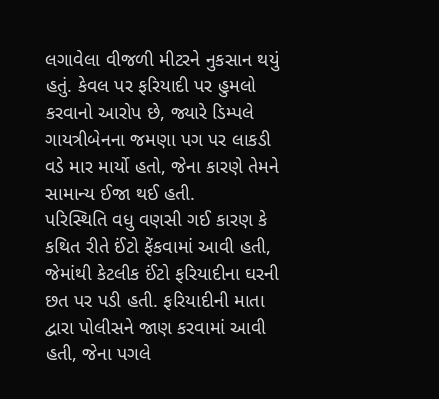લગાવેલા વીજળી મીટરને નુકસાન થયું હતું. કેવલ પર ફરિયાદી પર હુમલો કરવાનો આરોપ છે, જ્યારે ડિમ્પલે ગાયત્રીબેનના જમણા પગ પર લાકડી વડે માર માર્યો હતો, જેના કારણે તેમને સામાન્ય ઈજા થઈ હતી.
પરિસ્થિતિ વધુ વણસી ગઈ કારણ કે કથિત રીતે ઈંટો ફેંકવામાં આવી હતી, જેમાંથી કેટલીક ઈંટો ફરિયાદીના ઘરની છત પર પડી હતી. ફરિયાદીની માતા દ્વારા પોલીસને જાણ કરવામાં આવી હતી, જેના પગલે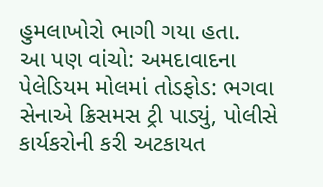હુમલાખોરો ભાગી ગયા હતા.
આ પણ વાંચો: અમદાવાદના પેલેડિયમ મોલમાં તોડફોડ: ભગવા સેનાએ ક્રિસમસ ટ્રી પાડ્યું, પોલીસે કાર્યકરોની કરી અટકાયત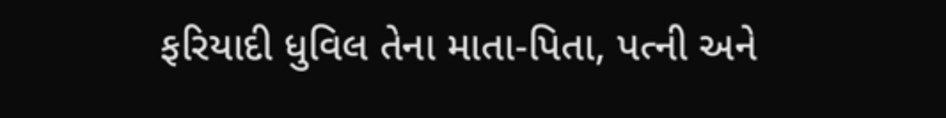ફરિયાદી ધુવિલ તેના માતા-પિતા, પત્ની અને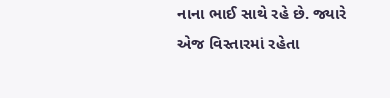નાના ભાઈ સાથે રહે છે. જ્યારે એજ વિસ્તારમાં રહેતા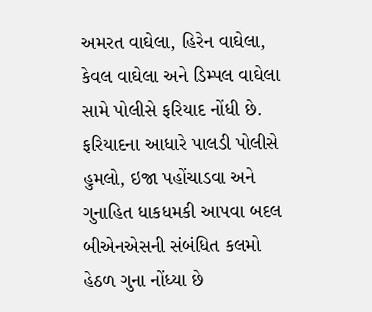અમરત વાઘેલા, હિરેન વાઘેલા, કેવલ વાઘેલા અને ડિમ્પલ વાઘેલા સામે પોલીસે ફરિયાદ નોંધી છે. ફરિયાદના આધારે પાલડી પોલીસે હુમલો, ઇજા પહોંચાડવા અને ગુનાહિત ધાકધમકી આપવા બદલ બીએનએસની સંબંધિત કલમો હેઠળ ગુના નોંધ્યા છે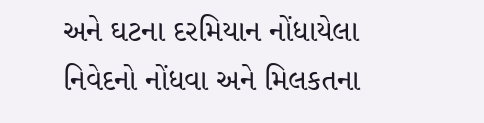અને ઘટના દરમિયાન નોંધાયેલા નિવેદનો નોંધવા અને મિલકતના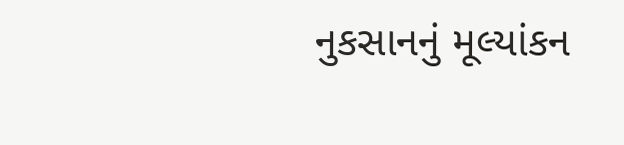નુકસાનનું મૂલ્યાંકન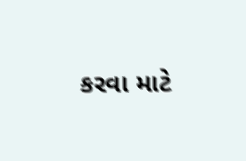કરવા માટે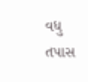વધુ તપાસ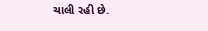ચાલી રહી છે.